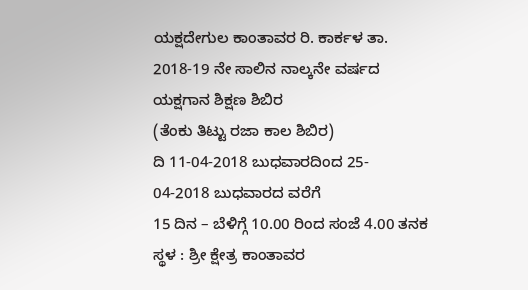ಯಕ್ಷದೇಗುಲ ಕಾಂತಾವರ ರಿ. ಕಾರ್ಕಳ ತಾ.
2018-19 ನೇ ಸಾಲಿನ ನಾಲ್ಕನೇ ವರ್ಷದ
ಯಕ್ಷಗಾನ ಶಿಕ್ಷಣ ಶಿಬಿರ
(ತೆಂಕು ತಿಟ್ಟು ರಜಾ ಕಾಲ ಶಿಬಿರ)
ದಿ 11-04-2018 ಬುಧವಾರದಿಂದ 25- 04-2018 ಬುಧವಾರದ ವರೆಗೆ
15 ದಿನ – ಬೆಳಿಗ್ಗೆ 10.00 ರಿಂದ ಸಂಜೆ 4.00 ತನಕ
ಸ್ಥಳ : ಶ್ರೀ ಕ್ಷೇತ್ರ ಕಾಂತಾವರ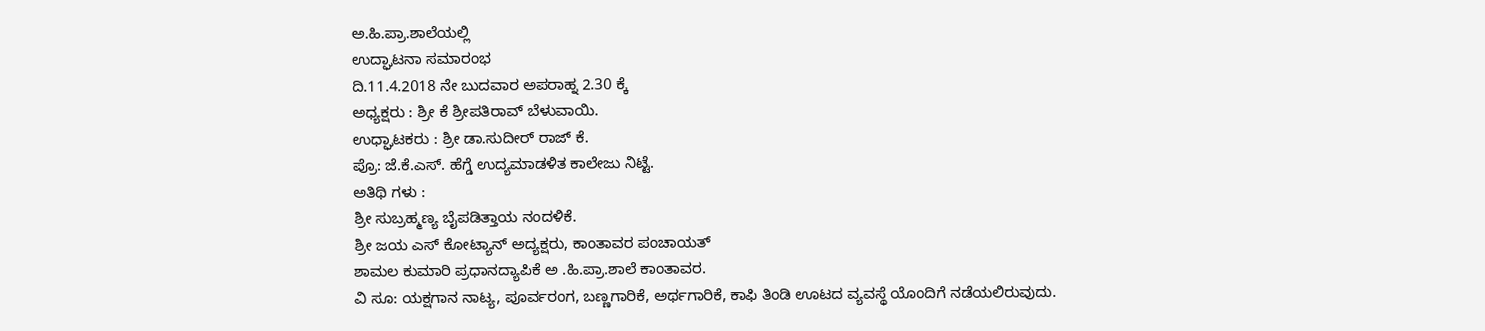ಅ.ಹಿ.ಪ್ರಾ.ಶಾಲೆಯಲ್ಲಿ
ಉದ್ಘಾಟನಾ ಸಮಾರಂಭ
ದಿ.11.4.2018 ನೇ ಬುದವಾರ ಅಪರಾಹ್ನ 2.30 ಕ್ಕೆ
ಅಧ್ಯಕ್ಷರು : ಶ್ರೀ ಕೆ ಶ್ರೀಪತಿರಾವ್ ಬೆಳುವಾಯಿ.
ಉಧ್ಘಾಟಕರು : ಶ್ರೀ ಡಾ.ಸುದೀರ್ ರಾಜ್ ಕೆ.
ಪ್ರೊ: ಜೆ.ಕೆ.ಎಸ್. ಹೆಗ್ಡೆ ಉದ್ಯಮಾಡಳಿತ ಕಾಲೇಜು ನಿಟ್ಟೆ.
ಅತಿಥಿ ಗಳು :
ಶ್ರೀ ಸುಬ್ರಹ್ಮಣ್ಯ ಬೈಪಡಿತ್ತಾಯ ನಂದಳಿಕೆ.
ಶ್ರೀ ಜಯ ಎಸ್ ಕೋಟ್ಯಾನ್ ಅದ್ಯಕ್ಷರು, ಕಾಂತಾವರ ಪಂಚಾಯತ್
ಶಾಮಲ ಕುಮಾರಿ ಪ್ರಧಾನದ್ಯಾಪಿಕೆ ಅ .ಹಿ.ಪ್ರಾ.ಶಾಲೆ ಕಾಂತಾವರ.
ವಿ ಸೂ: ಯಕ್ಷಗಾನ ನಾಟ್ಯ, ಪೂರ್ವರಂಗ, ಬಣ್ಣಗಾರಿಕೆ, ಅರ್ಥಗಾರಿಕೆ, ಕಾಫಿ ತಿಂಡಿ ಊಟದ ವ್ಯವಸ್ಥೆ ಯೊಂದಿಗೆ ನಡೆಯಲಿರುವುದು.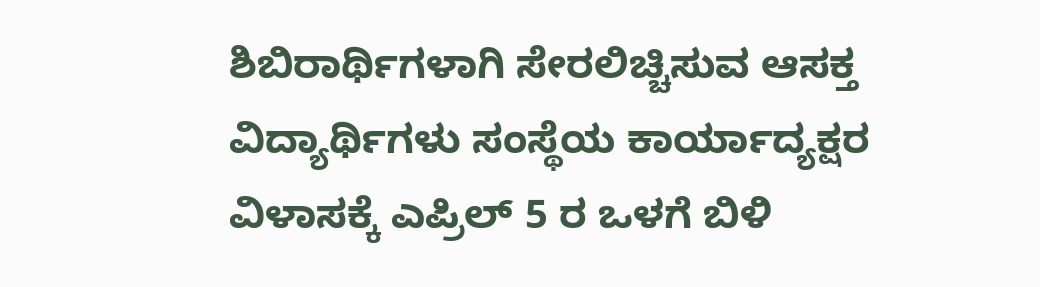ಶಿಬಿರಾರ್ಥಿಗಳಾಗಿ ಸೇರಲಿಚ್ಚಿಸುವ ಆಸಕ್ತ ವಿದ್ಯಾರ್ಥಿಗಳು ಸಂಸ್ಥೆಯ ಕಾರ್ಯಾದ್ಯಕ್ಷರ
ವಿಳಾಸಕ್ಕೆ ಎಪ್ರಿಲ್ 5 ರ ಒಳಗೆ ಬಿಳಿ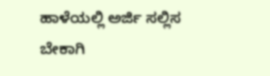ಹಾಳೆಯಲ್ಲಿ ಅರ್ಜಿ ಸಲ್ಲಿಸ ಬೇಕಾಗಿ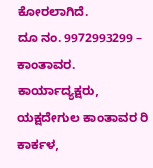ಕೋರಲಾಗಿದೆ.
ದೂ ನಂ. 9972993299 – ಕಾಂತಾವರ.
ಕಾರ್ಯಾದ್ಯಕ್ಷರು, ಯಕ್ಷದೇಗುಲ ಕಾಂತಾವರ ರಿ ಕಾರ್ಕಳ,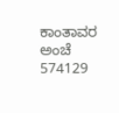ಕಾಂತಾವರ ಅಂಚೆ 574129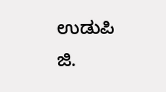ಉಡುಪಿ ಜಿ.